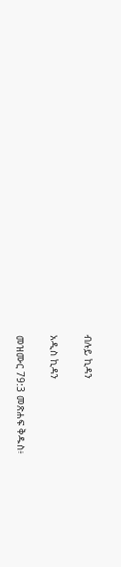ብሉይ ኪዳን

አዲስ ኪዳን

መዝሙር 79:3 መጽሐፍ ቅዱስ፥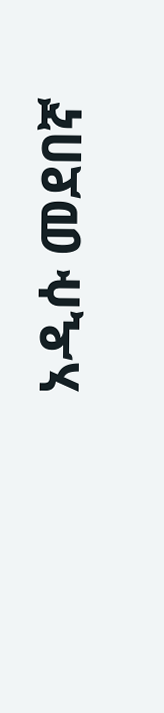አዲሱ መደበኛ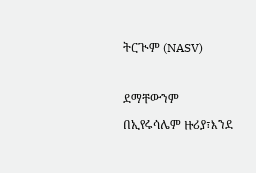ትርጒም (NASV)

ደማቸውንም በኢየሩሳሌም ዙሪያ፣እንደ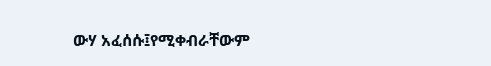ውሃ አፈሰሱ፤የሚቀብራቸውም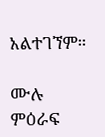አልተገኘም።

ሙሉ ምዕራፍ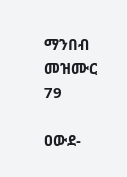ማንበብ መዝሙር 79

ዐውደ-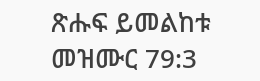ጽሑፍ ይመልከቱ መዝሙር 79:3